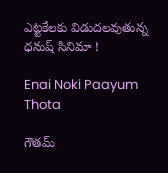ఎట్టకేలకు విడుదలవుతున్న ధనుష్ సినిమా !

Enai Noki Paayum Thota

గౌతమ్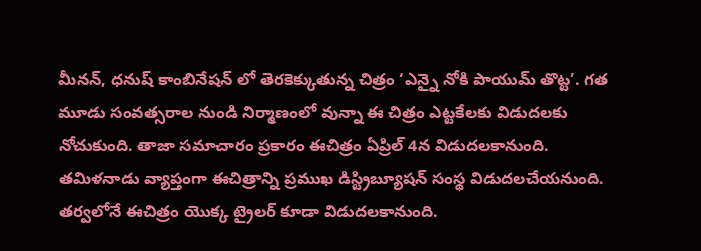మీనన్, ధనుష్ కాంబినేషన్ లో తెరకెక్కుతున్న చిత్రం ‘ఎన్నై నోకి పాయుమ్ తొట్ట’. గత మూడు సంవత్సరాల నుండి నిర్మాణంలో వున్నా ఈ చిత్రం ఎట్టకేలకు విడుదలకు నోచుకుంది. తాజా సమాచారం ప్రకారం ఈచిత్రం ఏప్రిల్ 4న విడుదలకానుంది. తమిళనాడు వ్యాప్తంగా ఈచిత్రాన్ని ప్రముఖ డిస్ట్రిబ్యూషన్ సంస్థ విడుదలచేయనుంది. తర్వలోనే ఈచిత్రం యొక్క ట్రైలర్ కూడా విడుదలకానుంది.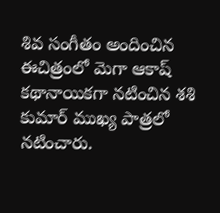శివ సంగీతం అందించిన ఈచిత్రంలో మెగా ఆకాష్ కథానాయికగా నటించిన శశి కుమార్ ముఖ్య పాత్రలో నటించారు.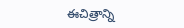ఈచిత్రాన్ని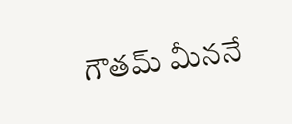గౌతమ్ మీననే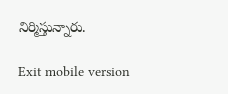నిర్మిస్తున్నారు.

Exit mobile version